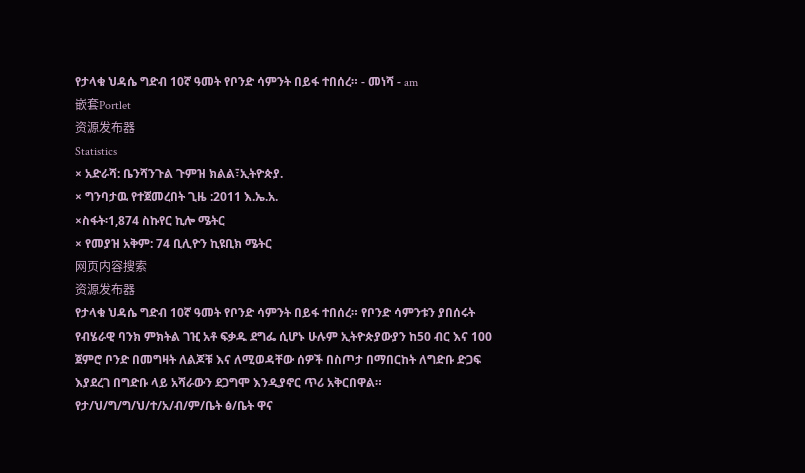የታላቁ ህዳሴ ግድብ 10ኛ ዓመት የቦንድ ሳምንት በይፋ ተበሰረ። - መነሻ - am
嵌套Portlet
资源发布器
Statistics
× አድራሻ: ቤንሻንጉል ጉምዝ ክልል፣ኢትዮጵያ.
× ግንባታዉ የተጀመረበት ጊዜ :2011 እ.ኤ.አ.
×ስፋት፡1,874 ስኩየር ኪሎ ሜትር
× የመያዝ አቅም: 74 ቢሊዮን ኪዩቢክ ሜትር
网页内容搜索
资源发布器
የታላቁ ህዳሴ ግድብ 10ኛ ዓመት የቦንድ ሳምንት በይፋ ተበሰረ። የቦንድ ሳምንቱን ያበሰሩት የብሄራዊ ባንክ ምክትል ገዢ አቶ ፍቃዱ ደግፌ ሲሆኑ ሁሉም ኢትዮጵያውያን ከ50 ብር እና 100 ጀምሮ ቦንድ በመግዛት ለልጆቹ እና ለሚወዳቸው ሰዎች በስጦታ በማበርከት ለግድቡ ድጋፍ እያደረገ በግድቡ ላይ አሻራውን ደጋግሞ እንዲያኖር ጥሪ አቅርበዋል። የታ/ህ/ግ/ግ/ህ/ተ/አ/ብ/ም/ቤት ፅ/ቤት ዋና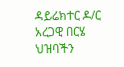ዳይሬክተር ዶ/ር አረጋዊ በርሄ ህዝባችን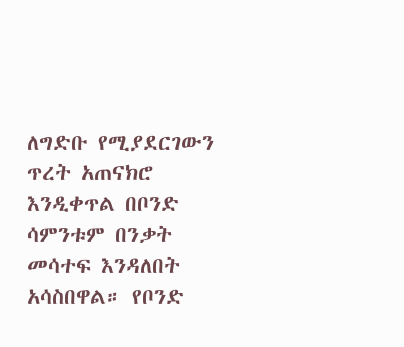ለግድቡ የሚያደርገውን ጥረት አጠናክሮ እንዲቀጥል በቦንድ ሳምንቱም በንቃት መሳተፍ እንዳለበት አሳስበዋል። የቦንድ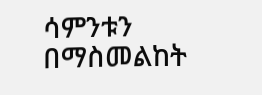ሳምንቱን በማስመልከት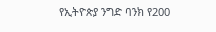የኢትዮጵያ ንግድ ባንክ የ200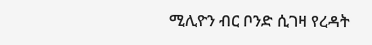ሚሊዮን ብር ቦንድ ሲገዛ የረዳት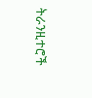ትራንዚተሮች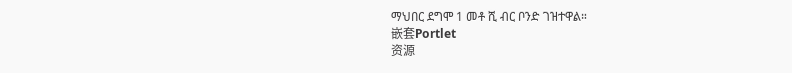ማህበር ደግሞ 1 መቶ ሺ ብር ቦንድ ገዝተዋል።
嵌套Portlet
资源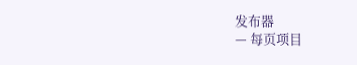发布器
— 每页项目